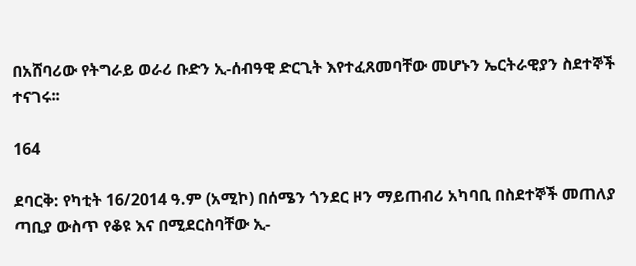በአሸባሪው የትግራይ ወራሪ ቡድን ኢ-ሰብዓዊ ድርጊት እየተፈጸመባቸው መሆኑን ኤርትራዊያን ስደተኞች ተናገሩ፡፡

164

ደባርቅ: የካቲት 16/2014 ዓ.ም (አሚኮ) በሰሜን ጎንደር ዞን ማይጠብሪ አካባቢ በስደተኞች መጠለያ ጣቢያ ውስጥ የቆዩ እና በሚደርስባቸው ኢ-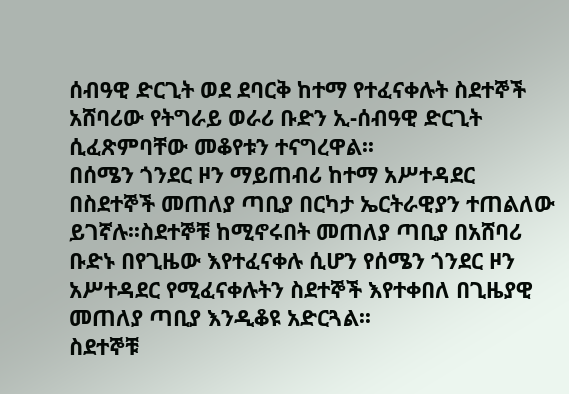ሰብዓዊ ድርጊት ወደ ደባርቅ ከተማ የተፈናቀሉት ስደተኞች አሸባሪው የትግራይ ወራሪ ቡድን ኢ-ሰብዓዊ ድርጊት ሲፈጽምባቸው መቆየቱን ተናግረዋል፡፡
በሰሜን ጎንደር ዞን ማይጠብሪ ከተማ አሥተዳደር በስደተኞች መጠለያ ጣቢያ በርካታ ኤርትራዊያን ተጠልለው ይገኛሉ፡፡ስደተኞቹ ከሚኖሩበት መጠለያ ጣቢያ በአሸባሪ ቡድኑ በየጊዜው እየተፈናቀሉ ሲሆን የሰሜን ጎንደር ዞን አሥተዳደር የሚፈናቀሉትን ስደተኞች እየተቀበለ በጊዜያዊ መጠለያ ጣቢያ እንዲቆዩ አድርጓል፡፡
ስደተኞቹ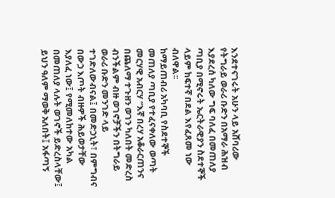እንደተናገሩት አሁን ላይ አሸባሪው የትግራይ ወራሪ ቡድን በአማራ ሕዝብ እያደረሰ ካለው ግፍ ባለፈ በመጠለያ ጣቢያ በሚኖሩት ኤርትራዊያን ስደተኞች ላይም ከፍተኛ በደል እየፈጸመ ነው ብለዋል፡፡
ከማይጠብሪ አካባቢ የስደተኞች መጠለያ ጣቢያ የተፈናቀለው ወጣት መርሃዊ አብርሃ “እኛ በረሃ አቆራርጠንና በጨለማ ተጉዘን ወገን ካለበት መድረስ ብንችልም ብዙ ወገኖቻችን በትግራይ ወራሪ ቡድን መንገድ ላይ ተገድለውብናል፤ በመድኃኒት፣ በምግብና በውኃ እጦት ብዙዎች ሕይወታቸው እያለፈ ነው፤ የሚመለከተው አካል በመጠለያ ላሉት ወገኖች ይድረስላቸው፤ ይህን ዓለም ማወቅ አለበት፤ አፋጣኝ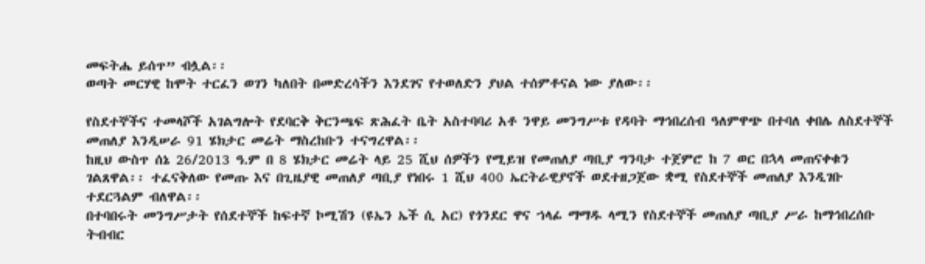መፍትሔ ይሰጥ” ብሏል፡፡
ወጣት መርሃዊ ከሞት ተርፈን ወገን ካለበት በመድረሳችን እንደገና የተወለድን ያህል ተሰምቶናል ነው ያለው፡፡

የስደተኞችና ተመላሾች አገልግሎት የደባርቅ ቅርንጫፍ ጽሕፈት ቤት አስተባባሪ አቶ ንዋይ መንግሥቱ የዳባት ማኅበረሰብ ዓለምዋጭ በተባለ ቀበሌ ለስደተኞች መጠለያ እንዲሠራ 91 ሄክታር መሬት ማስረከቡን ተናግረዋል፡፡
ከዚህ ውስጥ ሰኔ 26/2013 ዓ.ም በ 8 ሄክታር መሬት ላይ 25 ሺህ ሰዎችን የሚይዝ የመጠለያ ጣቢያ ግንባታ ተጀምሮ ከ 7 ወር በኋላ መጠናቀቁን ገልጸዋል፡፡ ተፈናቅለው የመጡ እና በጊዜያዊ መጠለያ ጣቢያ የነበሩ 1 ሺህ 400 ኤርትራዊያኖች ወደተዘጋጀው ቋሚ የስደተኞች መጠለያ እንዲገቡ ተደርጓልም ብለዋል፡፡
በተባበሩት መንግሥታት የሰደተኞች ከፍተኛ ኮሚሽን (ዩኤን ኤች ሲ አር) የጎንደር ዋና ኀላፊ ማማዱ ላሚን የስደተኞች መጠለያ ጣቢያ ሥራ ከማኅበረሰቡ ትብብር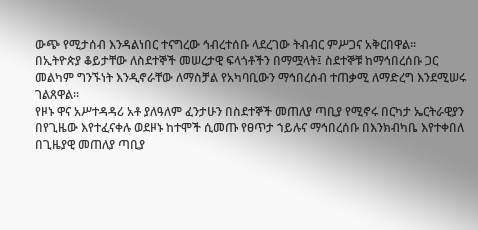ውጭ የሚታሰብ እንዳልነበር ተናግረው ኅብረተሰቡ ላደረገው ትብብር ምሥጋና አቅርበዋል፡፡
በኢትዮጵያ ቆይታቸው ለስደተኞች መሠረታዊ ፍላጎቶችን በማሟላት፤ ስደተኞቹ ከማኅበረሰቡ ጋር መልካም ግንኙነት እንዲኖራቸው ለማስቻል የአካባቢውን ማኅበረሰብ ተጠቃሚ ለማድረግ እንደሚሠሩ ገልጸዋል፡፡
የዞኑ ዋና አሥተዳዳሪ አቶ ያለዓለም ፈንታሁን በስደተኞች መጠለያ ጣቢያ የሚኖሩ በርካታ ኤርትራዊያን በየጊዜው እየተፈናቀሉ ወደዞኑ ከተሞች ሲመጡ የፀጥታ ኀይሉና ማኅበረሰቡ በእንክብካቤ እየተቀበለ በጊዜያዊ መጠለያ ጣቢያ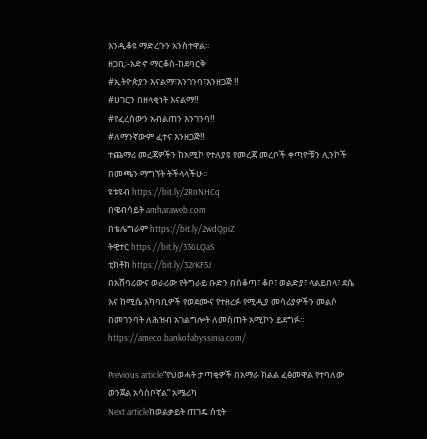እንዲቆዩ ማድረጉን አንስተዋል፡፡
ዘጋቢ፡-አድኖ ማርቆስ-ከደባርቅ
#ኢትዮጵያን እናልማ፣እንገንባ፣እንዘጋጅ ‼
#ሀገርን በዘላቂነት እናልማ‼
#የፈረሰውን አብልጠን እንገንባ‼
#ለማንኛውም ፈተና እንዘጋጅ‼
ተጨማሪ መረጃዎችን ከአሚኮ የተለያዩ የመረጃ መረቦች ቀጣዮቹን ሊንኮች በመጫን ማግኘት ትችላላችሁ፡፡
ዩቱዩብ https://bit.ly/2RnNHCq
በዌብሳይት amharaweb.com
በቴሌግራም https://bit.ly/2wdQpiZ
ትዊተር https://bit.ly/336LQaS
ቲክቶክ https://bit.ly/32rKF5J
በአሸባሪውና ወራሪው የትግራይ ቡድን በሰቆጣ፣ ቆቦ፣ ወልድያ፣ ላልይበላ፣ ደሴ እና ከሚሴ አካባቢዎች የወደሙና የተዘረፉ የሚዲያ መሳሪያዎችን መልሶ በመገንባት ለሕዝብ አገልግሎት ለመስጠት አሚኮን ይደግፉ።
https://ameco.bankofabyssinia.com/

Previous article“የህወሓት ታጣቂዎች በአማራ ክልል ፈፅመዋል የተባለው ወንጀል አሳስቦኛል” አሜሪካ
Next articleከወልቃይት ጠገዴ ሰቲት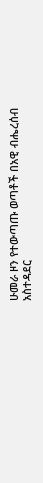ሁመራ ዞን የተውጣጡ ወጣቶች በአዊ ብሔረሰብ አስተዳደር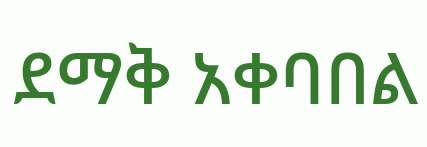ደማቅ አቀባበል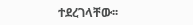ተደረገላቸው፡፡